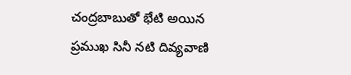చంద్రబాబుతో భేటి అయిన ప్రముఖ సినీ నటి దివ్యవాణి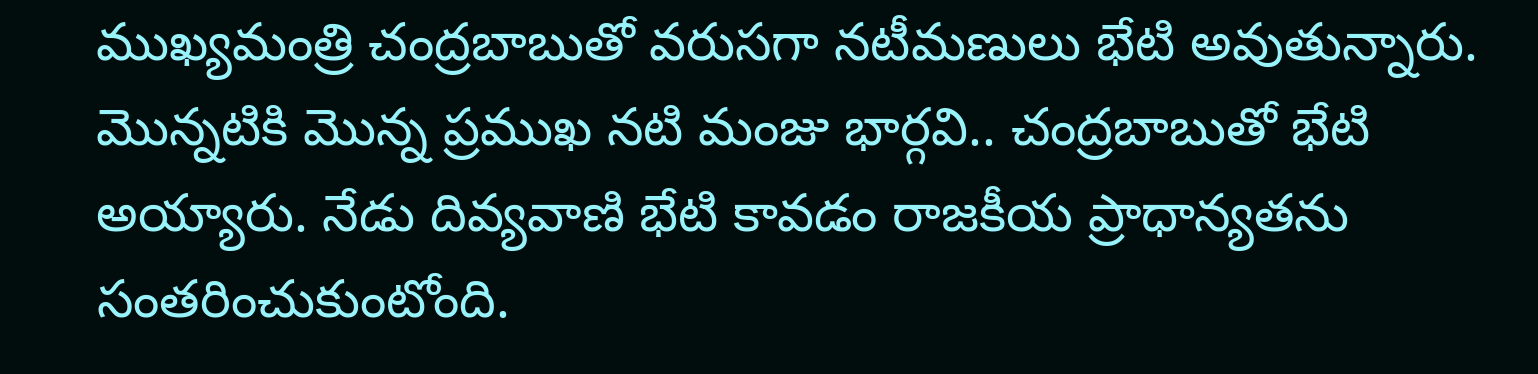ముఖ్యమంత్రి చంద్రబాబుతో వరుసగా నటీమణులు భేటి అవుతున్నారు. మొన్నటికి మొన్న ప్రముఖ నటి మంజు భార్గవి.. చంద్రబాబుతో భేటి అయ్యారు. నేడు దివ్యవాణి భేటి కావడం రాజకీయ ప్రాధాన్యతను సంతరించుకుంటోంది.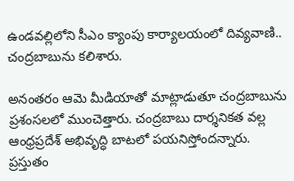ఉండవల్లిలోని సీఎం క్యాంపు కార్యాలయంలో దివ్యవాణి..  చంద్రబాబును కలిశారు.

అనంతరం ఆమె మీడియాతో మాట్లాడుతూ చంద్రబాబును ప్రశంసలలో ముంచెత్తారు. చంద్రబాబు దార్శనికత వల్ల ఆంధ్రప్రదేశ్ అభివృద్ధి బాటలో పయనిస్తోందన్నారు. ప్రస్తుతం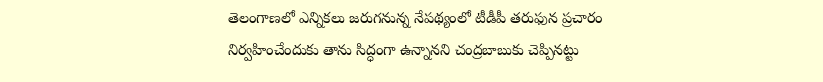తెలంగాణలో ఎన్నికలు జరుగనున్న నేపథ్యంలో టీడీపీ తరుఫున ప్రచారం నిర్వహించేందుకు తాను సిద్ధంగా ఉన్నానని చంద్రబాబుకు చెప్పినట్టు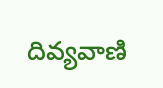దివ్యవాణి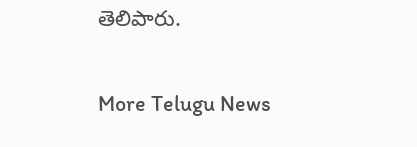తెలిపారు.


More Telugu News